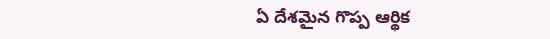ఏ దేశమైన గొప్ప ఆర్థిక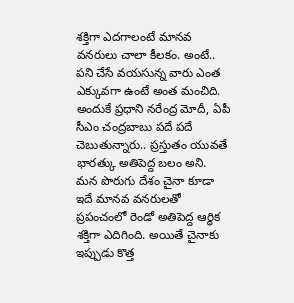శక్తిగా ఎదగాలంటే మానవ వనరులు చాలా కీలకం. అంటే.. పని చేసే వయసున్న వారు ఎంత ఎక్కువగా ఉంటే అంత మంచిది. అందుకే ప్రధాని నరేంద్ర మోదీ, ఏపీ సీఎం చంద్రబాబు పదే పదే చెబుతున్నారు.. ప్రస్తుతం యువతే భారత్కు అతిపెద్ద బలం అని. మన పొరుగు దేశం చైనా కూడా ఇదే మానవ వనరులతో ప్రపంచంలో రెండో అతిపెద్ద ఆర్థిక శక్తిగా ఎదిగింది. అయితే చైనాకు ఇప్పుడు కొత్త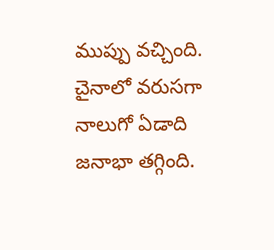ముప్పు వచ్చింది. చైనాలో వరుసగా నాలుగో ఏడాది జనాభా తగ్గింది.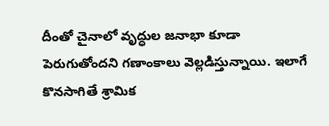దీంతో చైనాలో వృద్ధుల జనాభా కూడా పెరుగుతోందని గణాంకాలు వెల్లడిస్తున్నాయి. ఇలాగే కొనసాగితే శ్రామిక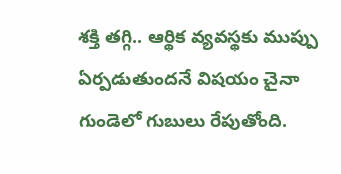శక్తి తగ్గి.. ఆర్థిక వ్యవస్థకు ముప్పు ఏర్పడుతుందనే విషయం చైనా గుండెలో గుబులు రేపుతోంది.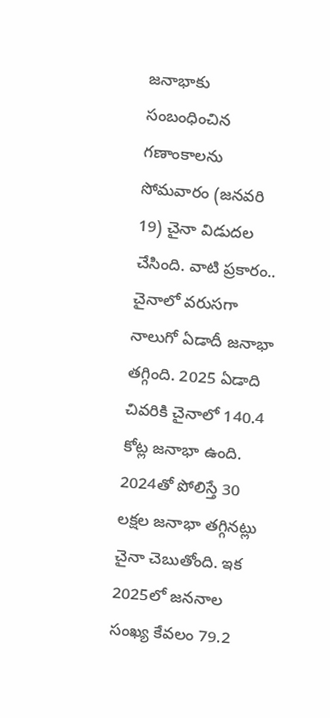జనాభాకు సంబంధించిన గణాంకాలను సోమవారం (జనవరి 19) చైనా విడుదల చేసింది. వాటి ప్రకారం.. చైనాలో వరుసగా నాలుగో ఏడాదీ జనాభా తగ్గింది. 2025 ఏడాది చివరికి చైనాలో 140.4 కోట్ల జనాభా ఉంది. 2024తో పోలిస్తే 30 లక్షల జనాభా తగ్గినట్లు చైనా చెబుతోంది. ఇక 2025లో జననాల సంఖ్య కేవలం 79.2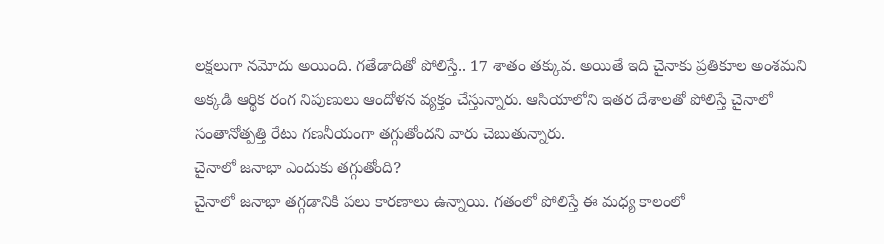లక్షలుగా నమోదు అయింది. గతేడాదితో పోలిస్తే.. 17 శాతం తక్కువ. అయితే ఇది చైనాకు ప్రతికూల అంశమని అక్కడి ఆర్థిక రంగ నిపుణులు ఆందోళన వ్యక్తం చేస్తున్నారు. ఆసియాలోని ఇతర దేశాలతో పోలిస్తే చైనాలో సంతానోత్పత్తి రేటు గణనీయంగా తగ్గుతోందని వారు చెబుతున్నారు.
చైనాలో జనాభా ఎందుకు తగ్గుతోంది?
చైనాలో జనాభా తగ్గడానికి పలు కారణాలు ఉన్నాయి. గతంలో పోలిస్తే ఈ మధ్య కాలంలో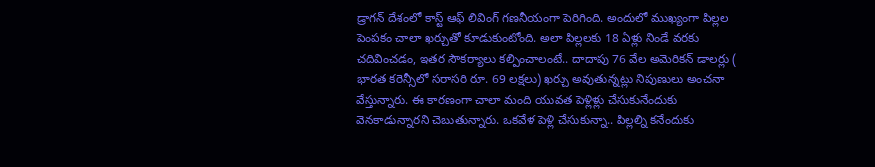డ్రాగన్ దేశంలో కాస్ట్ ఆఫ్ లివింగ్ గణనీయంగా పెరిగింది. అందులో ముఖ్యంగా పిల్లల పెంపకం చాలా ఖర్చుతో కూడుకుంటోంది. అలా పిల్లలకు 18 ఏళ్లు నిండే వరకు చదివించడం, ఇతర సౌకర్యాలు కల్పించాలంటే.. దాదాపు 76 వేల అమెరికన్ డాలర్లు ( భారత కరెన్సీలో సరాసరి రూ. 69 లక్షలు) ఖర్చు అవుతున్నట్లు నిపుణులు అంచనా వేస్తున్నారు. ఈ కారణంగా చాలా మంది యువత పెళ్లిళ్లు చేసుకునేందుకు వెనకాడున్నారని చెబుతున్నారు. ఒకవేళ పెళ్లి చేసుకున్నా.. పిల్లల్ని కనేందుకు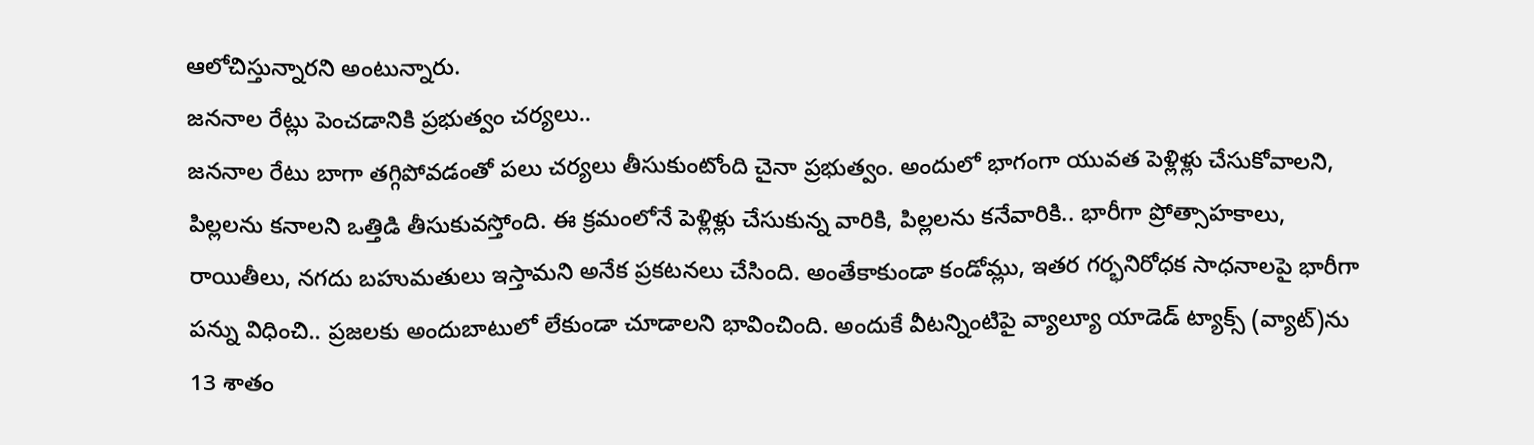ఆలోచిస్తున్నారని అంటున్నారు.
జననాల రేట్లు పెంచడానికి ప్రభుత్వం చర్యలు..
జననాల రేటు బాగా తగ్గిపోవడంతో పలు చర్యలు తీసుకుంటోంది చైనా ప్రభుత్వం. అందులో భాగంగా యువత పెళ్లిళ్లు చేసుకోవాలని, పిల్లలను కనాలని ఒత్తిడి తీసుకువస్తోంది. ఈ క్రమంలోనే పెళ్లిళ్లు చేసుకున్న వారికి, పిల్లలను కనేవారికి.. భారీగా ప్రోత్సాహకాలు, రాయితీలు, నగదు బహుమతులు ఇస్తామని అనేక ప్రకటనలు చేసింది. అంతేకాకుండా కండోమ్లు, ఇతర గర్భనిరోధక సాధనాలపై భారీగా పన్ను విధించి.. ప్రజలకు అందుబాటులో లేకుండా చూడాలని భావించింది. అందుకే వీటన్నింటిపై వ్యాల్యూ యాడెడ్ ట్యాక్స్ (వ్యాట్)ను 13 శాతం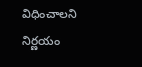విధించాలని నిర్ణయం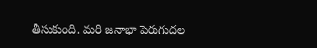తీసుకుంది. మరి జనాభా పెరుగుదల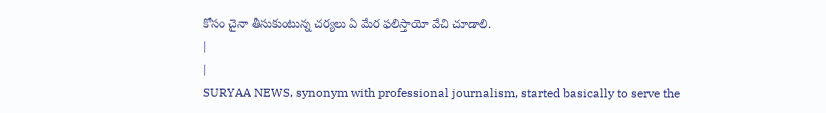కోసం చైనా తీసుకుంటున్న చర్యలు ఏ మేర ఫలిస్తాయో వేచి చూడాలి.
|
|
SURYAA NEWS, synonym with professional journalism, started basically to serve the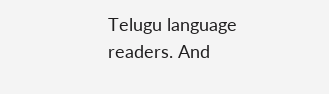Telugu language readers. And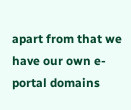apart from that we have our own e-portal domains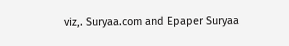viz,. Suryaa.com and Epaper Suryaa